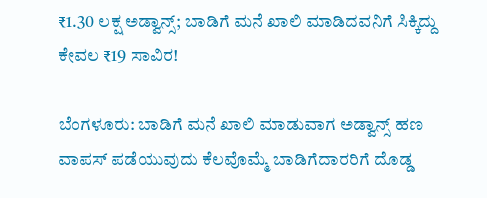₹1.30 ಲಕ್ಷ ಅಡ್ವಾನ್ಸ್‌; ಬಾಡಿಗೆ ಮನೆ ಖಾಲಿ ಮಾಡಿದವನಿಗೆ ಸಿಕ್ಕಿದ್ದು ಕೇವಲ ₹19 ಸಾವಿರ!

ಬೆಂಗಳೂರು: ಬಾಡಿಗೆ ಮನೆ ಖಾಲಿ ಮಾಡುವಾಗ ಅಡ್ವಾನ್ಸ್ ಹಣ ವಾಪಸ್ ಪಡೆಯುವುದು ಕೆಲವೊಮ್ಮೆ ಬಾಡಿಗೆದಾರರಿಗೆ ದೊಡ್ಡ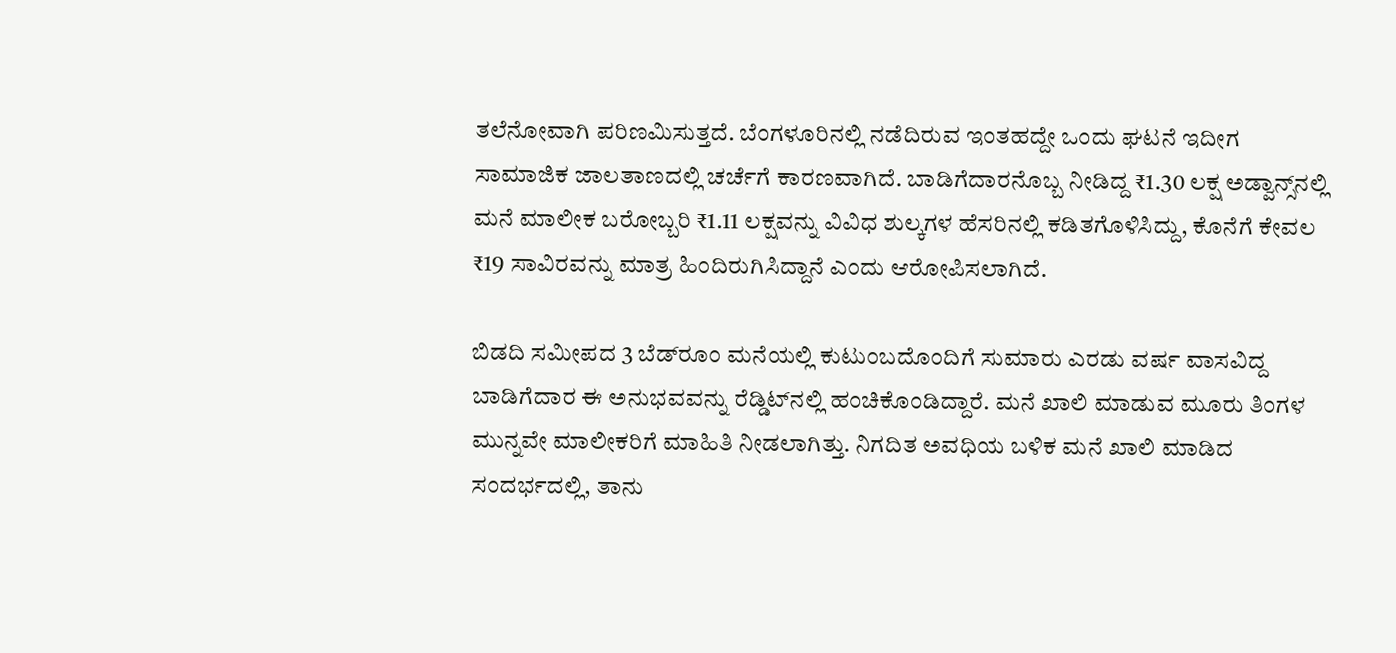ತಲೆನೋವಾಗಿ ಪರಿಣಮಿಸುತ್ತದೆ. ಬೆಂಗಳೂರಿನಲ್ಲಿ ನಡೆದಿರುವ ಇಂತಹದ್ದೇ ಒಂದು ಘಟನೆ ಇದೀಗ ಸಾಮಾಜಿಕ ಜಾಲತಾಣದಲ್ಲಿ ಚರ್ಚೆಗೆ ಕಾರಣವಾಗಿದೆ. ಬಾಡಿಗೆದಾರನೊಬ್ಬ ನೀಡಿದ್ದ ₹1.30 ಲಕ್ಷ ಅಡ್ವಾನ್ಸ್‌ನಲ್ಲಿ ಮನೆ ಮಾಲೀಕ ಬರೋಬ್ಬರಿ ₹1.11 ಲಕ್ಷವನ್ನು ವಿವಿಧ ಶುಲ್ಕಗಳ ಹೆಸರಿನಲ್ಲಿ ಕಡಿತಗೊಳಿಸಿದ್ದು, ಕೊನೆಗೆ ಕೇವಲ ₹19 ಸಾವಿರವನ್ನು ಮಾತ್ರ ಹಿಂದಿರುಗಿಸಿದ್ದಾನೆ ಎಂದು ಆರೋಪಿಸಲಾಗಿದೆ.

ಬಿಡದಿ ಸಮೀಪದ 3 ಬೆಡ್‌ರೂಂ ಮನೆಯಲ್ಲಿ ಕುಟುಂಬದೊಂದಿಗೆ ಸುಮಾರು ಎರಡು ವರ್ಷ ವಾಸವಿದ್ದ ಬಾಡಿಗೆದಾರ ಈ ಅನುಭವವನ್ನು ರೆಡ್ಡಿಟ್‌ನಲ್ಲಿ ಹಂಚಿಕೊಂಡಿದ್ದಾರೆ. ಮನೆ ಖಾಲಿ ಮಾಡುವ ಮೂರು ತಿಂಗಳ ಮುನ್ನವೇ ಮಾಲೀಕರಿಗೆ ಮಾಹಿತಿ ನೀಡಲಾಗಿತ್ತು. ನಿಗದಿತ ಅವಧಿಯ ಬಳಿಕ ಮನೆ ಖಾಲಿ ಮಾಡಿದ ಸಂದರ್ಭದಲ್ಲಿ, ತಾನು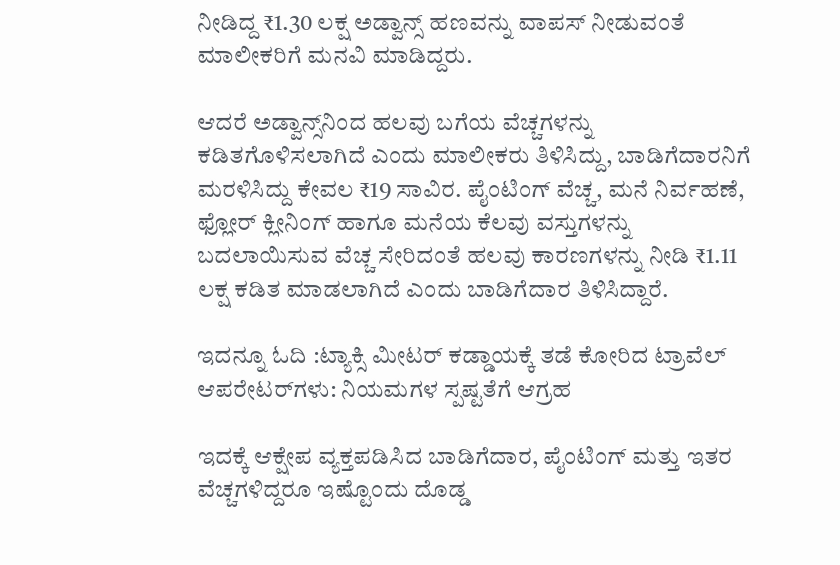ನೀಡಿದ್ದ ₹1.30 ಲಕ್ಷ ಅಡ್ವಾನ್ಸ್‌ ಹಣವನ್ನು ವಾಪಸ್ ನೀಡುವಂತೆ ಮಾಲೀಕರಿಗೆ ಮನವಿ ಮಾಡಿದ್ದರು.

ಆದರೆ ಅಡ್ವಾನ್ಸ್‌ನಿಂದ ಹಲವು ಬಗೆಯ ವೆಚ್ಚಗಳನ್ನು ಕಡಿತಗೊಳಿಸಲಾಗಿದೆ ಎಂದು ಮಾಲೀಕರು ತಿಳಿಸಿದ್ದು, ಬಾಡಿಗೆದಾರನಿಗೆ ಮರಳಿಸಿದ್ದು ಕೇವಲ ₹19 ಸಾವಿರ. ಪೈಂಟಿಂಗ್ ವೆಚ್ಚ, ಮನೆ ನಿರ್ವಹಣೆ, ಫ್ಲೋರ್ ಕ್ಲೀನಿಂಗ್ ಹಾಗೂ ಮನೆಯ ಕೆಲವು ವಸ್ತುಗಳನ್ನು ಬದಲಾಯಿಸುವ ವೆಚ್ಚ ಸೇರಿದಂತೆ ಹಲವು ಕಾರಣಗಳನ್ನು ನೀಡಿ ₹1.11 ಲಕ್ಷ ಕಡಿತ ಮಾಡಲಾಗಿದೆ ಎಂದು ಬಾಡಿಗೆದಾರ ತಿಳಿಸಿದ್ದಾರೆ.

ಇದನ್ನೂ ಓದಿ :ಟ್ಯಾಕ್ಸಿ ಮೀಟರ್ ಕಡ್ಡಾಯಕ್ಕೆ ತಡೆ ಕೋರಿದ ಟ್ರಾವೆಲ್‌ ಆಪರೇಟರ್‌ಗಳು: ನಿಯಮಗಳ ಸ್ಪಷ್ಟತೆಗೆ ಆಗ್ರಹ

ಇದಕ್ಕೆ ಆಕ್ಷೇಪ ವ್ಯಕ್ತಪಡಿಸಿದ ಬಾಡಿಗೆದಾರ, ಪೈಂಟಿಂಗ್ ಮತ್ತು ಇತರ ವೆಚ್ಚಗಳಿದ್ದರೂ ಇಷ್ಟೊಂದು ದೊಡ್ಡ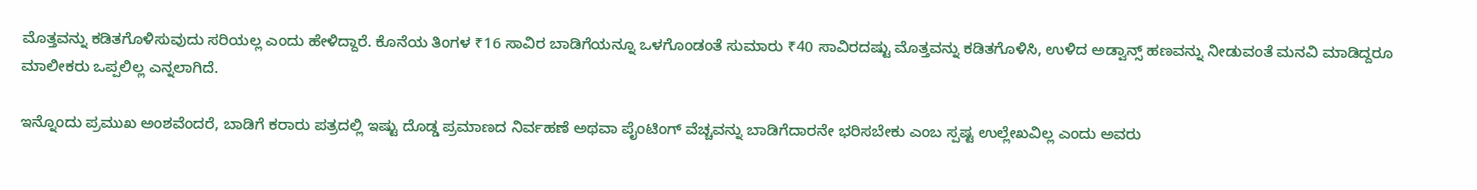ಮೊತ್ತವನ್ನು ಕಡಿತಗೊಳಿಸುವುದು ಸರಿಯಲ್ಲ ಎಂದು ಹೇಳಿದ್ದಾರೆ. ಕೊನೆಯ ತಿಂಗಳ ₹16 ಸಾವಿರ ಬಾಡಿಗೆಯನ್ನೂ ಒಳಗೊಂಡಂತೆ ಸುಮಾರು ₹40 ಸಾವಿರದಷ್ಟು ಮೊತ್ತವನ್ನು ಕಡಿತಗೊಳಿಸಿ, ಉಳಿದ ಅಡ್ವಾನ್ಸ್ ಹಣವನ್ನು ನೀಡುವಂತೆ ಮನವಿ ಮಾಡಿದ್ದರೂ ಮಾಲೀಕರು ಒಪ್ಪಲಿಲ್ಲ ಎನ್ನಲಾಗಿದೆ.

ಇನ್ನೊಂದು ಪ್ರಮುಖ ಅಂಶವೆಂದರೆ, ಬಾಡಿಗೆ ಕರಾರು ಪತ್ರದಲ್ಲಿ ಇಷ್ಟು ದೊಡ್ಡ ಪ್ರಮಾಣದ ನಿರ್ವಹಣೆ ಅಥವಾ ಪೈಂಟಿಂಗ್ ವೆಚ್ಚವನ್ನು ಬಾಡಿಗೆದಾರನೇ ಭರಿಸಬೇಕು ಎಂಬ ಸ್ಪಷ್ಟ ಉಲ್ಲೇಖವಿಲ್ಲ ಎಂದು ಅವರು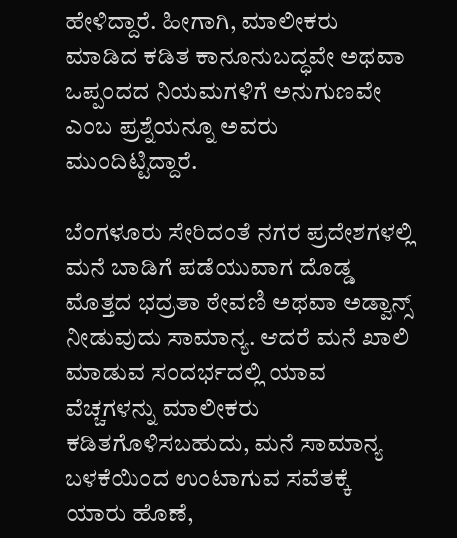ಹೇಳಿದ್ದಾರೆ. ಹೀಗಾಗಿ, ಮಾಲೀಕರು ಮಾಡಿದ ಕಡಿತ ಕಾನೂನುಬದ್ಧವೇ ಅಥವಾ ಒಪ್ಪಂದದ ನಿಯಮಗಳಿಗೆ ಅನುಗುಣವೇ ಎಂಬ ಪ್ರಶ್ನೆಯನ್ನೂ ಅವರು ಮುಂದಿಟ್ಟಿದ್ದಾರೆ.

ಬೆಂಗಳೂರು ಸೇರಿದಂತೆ ನಗರ ಪ್ರದೇಶಗಳಲ್ಲಿ ಮನೆ ಬಾಡಿಗೆ ಪಡೆಯುವಾಗ ದೊಡ್ಡ ಮೊತ್ತದ ಭದ್ರತಾ ಠೇವಣಿ ಅಥವಾ ಅಡ್ವಾನ್ಸ್ ನೀಡುವುದು ಸಾಮಾನ್ಯ. ಆದರೆ ಮನೆ ಖಾಲಿ ಮಾಡುವ ಸಂದರ್ಭದಲ್ಲಿ ಯಾವ ವೆಚ್ಚಗಳನ್ನು ಮಾಲೀಕರು ಕಡಿತಗೊಳಿಸಬಹುದು, ಮನೆ ಸಾಮಾನ್ಯ ಬಳಕೆಯಿಂದ ಉಂಟಾಗುವ ಸವೆತಕ್ಕೆ ಯಾರು ಹೊಣೆ,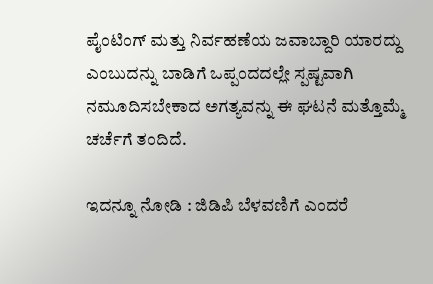ಪೈಂಟಿಂಗ್ ಮತ್ತು ನಿರ್ವಹಣೆಯ ಜವಾಬ್ದಾರಿ ಯಾರದ್ದು ಎಂಬುದನ್ನು ಬಾಡಿಗೆ ಒಪ್ಪಂದದಲ್ಲೇ ಸ್ಪಷ್ಟವಾಗಿ ನಮೂದಿಸಬೇಕಾದ ಅಗತ್ಯವನ್ನು ಈ ಘಟನೆ ಮತ್ತೊಮ್ಮೆ ಚರ್ಚೆಗೆ ತಂದಿದೆ.

ಇದನ್ನೂ ನೋಡಿ : ಜಿಡಿಪಿ ಬೆಳವಣಿಗೆ ಎಂದರೆ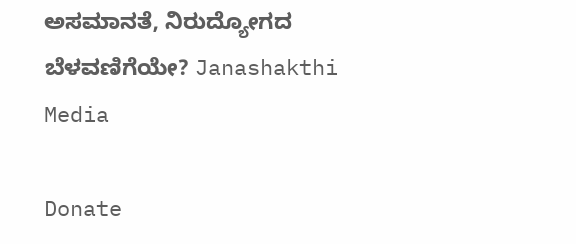ಅಸಮಾನತೆ, ನಿರುದ್ಯೋಗದ ಬೆಳವಣಿಗೆಯೇ? Janashakthi Media

Donate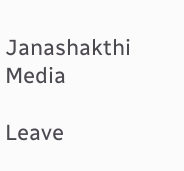Janashakthi Media

Leave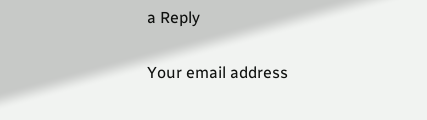a Reply

Your email address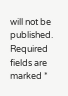will not be published. Required fields are marked *